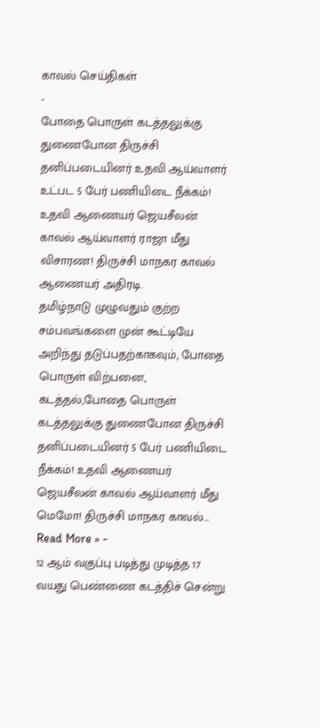காவல் செய்திகள்
-
போதை பொருள் கடத்தலுக்கு துணைபோன திருச்சி தனிப்படையினர் உதவி ஆய்வாளர் உட்பட 5 பேர் பணியிடை நீக்கம்! உதவி ஆணையர் ஜெயசீலன் காவல் ஆய்வாளர் ராஜா மீது விசாரண! திருச்சி மாநகர காவல் ஆணையர் அதிரடி.
தமிழ்நாடு முழுவதும் குற்ற சம்பவங்களை முன் கூட்டியே அறிந்து தடுப்பதற்காகவும், போதை பொருள் விற்பனை, கடத்தல்,போதை பொருள் கடத்தலுக்கு துணைபோன திருச்சி தனிப்படையினர் 5 பேர் பணியிடை நீக்கம்! உதவி ஆணையர் ஜெயசீலன் காவல் ஆய்வாளர் மீது மெமோ! திருச்சி மாநகர காவல்…
Read More » -
12 ஆம் வகுப்பு படித்து முடித்த 17 வயது பெண்ணை கடத்திச் சென்று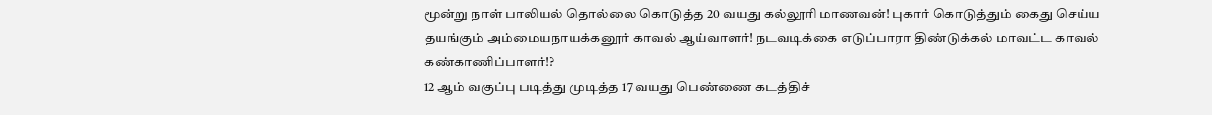மூன்று நாள் பாலியல் தொல்லை கொடுத்த 20 வயது கல்லூரி மாணவன்! புகார் கொடுத்தும் கைது செய்ய தயங்கும் அம்மையநாயக்கனூர் காவல் ஆய்வாளர்! நடவடிக்கை எடுப்பாரா திண்டுக்கல் மாவட்ட காவல் கண்காணிப்பாளர்!?
12 ஆம் வகுப்பு படித்து முடித்த 17 வயது பெண்ணை கடத்திச்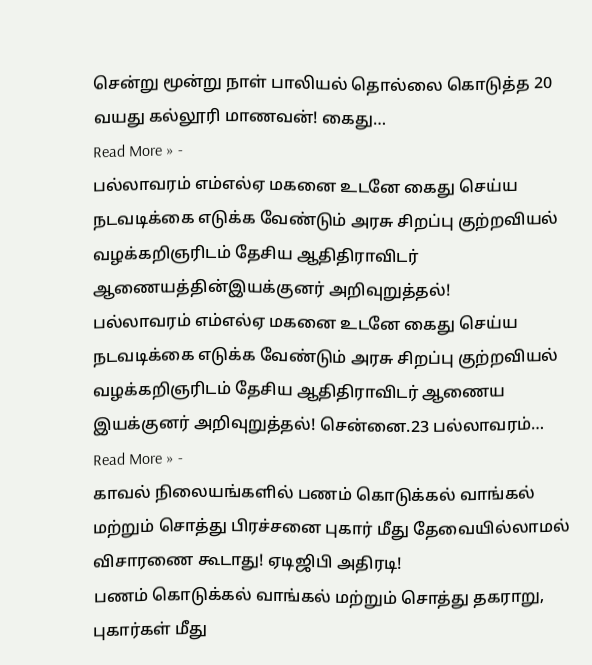சென்று மூன்று நாள் பாலியல் தொல்லை கொடுத்த 20 வயது கல்லூரி மாணவன்! கைது…
Read More » -
பல்லாவரம் எம்எல்ஏ மகனை உடனே கைது செய்ய நடவடிக்கை எடுக்க வேண்டும் அரசு சிறப்பு குற்றவியல் வழக்கறிஞரிடம் தேசிய ஆதிதிராவிடர் ஆணையத்தின்இயக்குனர் அறிவுறுத்தல்!
பல்லாவரம் எம்எல்ஏ மகனை உடனே கைது செய்ய நடவடிக்கை எடுக்க வேண்டும் அரசு சிறப்பு குற்றவியல் வழக்கறிஞரிடம் தேசிய ஆதிதிராவிடர் ஆணைய இயக்குனர் அறிவுறுத்தல்! சென்னை.23 பல்லாவரம்…
Read More » -
காவல் நிலையங்களில் பணம் கொடுக்கல் வாங்கல் மற்றும் சொத்து பிரச்சனை புகார் மீது தேவையில்லாமல் விசாரணை கூடாது! ஏடிஜிபி அதிரடி!
பணம் கொடுக்கல் வாங்கல் மற்றும் சொத்து தகராறு, புகார்கள் மீது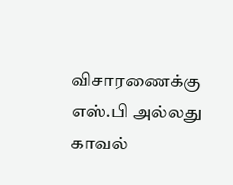விசாரணைக்கு எஸ்.பி அல்லது காவல்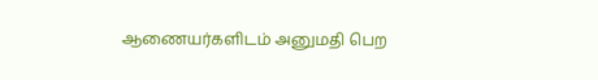ஆணையர்களிடம் அனுமதி பெற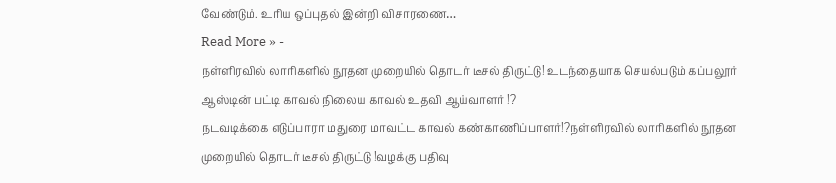வேண்டும். உரிய ஒப்புதல் இன்றி விசாரணை…
Read More » -
நள்ளிரவில் லாரிகளில் நூதன முறையில் தொடர் டீசல் திருட்டு! உடந்தையாக செயல்படும் கப்பலூர் ஆஸ்டின் பட்டி காவல் நிலைய காவல் உதவி ஆய்வாளர் !?
நடவடிக்கை எடுப்பாரா மதுரை மாவட்ட காவல் கண்காணிப்பாளர்!?நள்ளிரவில் லாரிகளில் நூதன முறையில் தொடர் டீசல் திருட்டு !வழக்கு பதிவு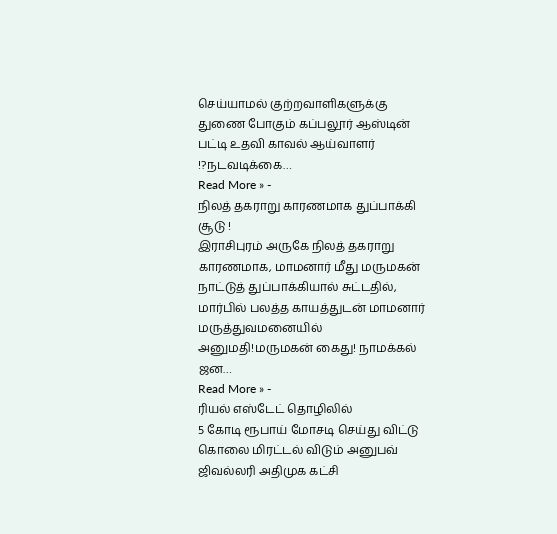செய்யாமல் குற்றவாளிகளுக்கு துணை போகும் கப்பலூர் ஆஸ்டின் பட்டி உதவி காவல் ஆய்வாளர் !?நடவடிக்கை…
Read More » -
நிலத் தகராறு காரணமாக துப்பாக்கி சூடு !
இராசிபுரம் அருகே நிலத் தகராறு காரணமாக, மாமனார் மீது மருமகன் நாட்டுத் துப்பாக்கியால் சுட்டதில், மார்பில் பலத்த காயத்துடன் மாமனார் மருத்துவமனையில் அனுமதி!மருமகன் கைது! நாமக்கல் ஜன…
Read More » -
ரியல் எஸ்டேட் தொழிலில்
5 கோடி ரூபாய் மோசடி செய்து விட்டு கொலை மிரட்டல் விடும் அனுபவ் ஜிவல்லரி அதிமுக கட்சி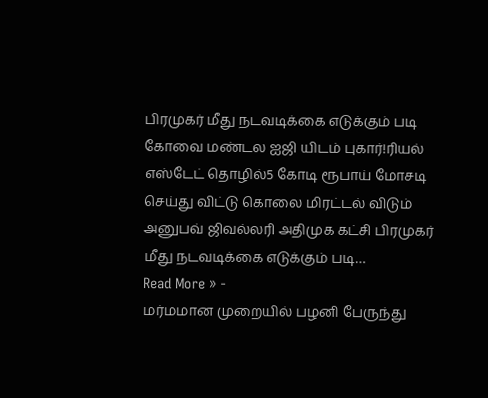பிரமுகர் மீது நடவடிக்கை எடுக்கும் படி கோவை மண்டல ஐஜி யிடம் புகார்!ரியல் எஸ்டேட் தொழில்5 கோடி ரூபாய் மோசடி செய்து விட்டு கொலை மிரட்டல் விடும் அனுபவ் ஜிவல்லரி அதிமுக கட்சி பிரமுகர் மீது நடவடிக்கை எடுக்கும் படி…
Read More » -
மர்மமான முறையில் பழனி பேருந்து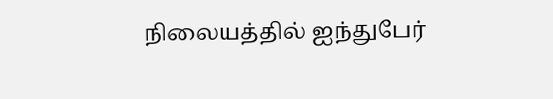நிலையத்தில் ஐந்துபேர்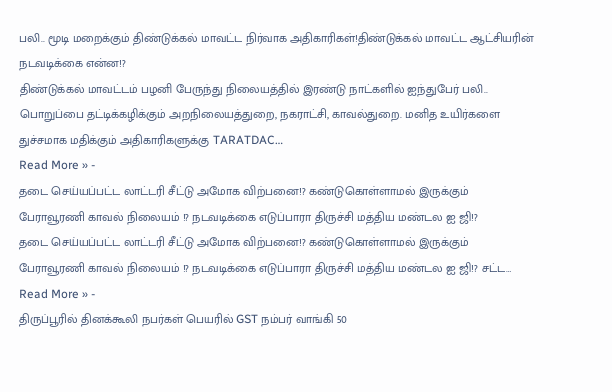பலி.. மூடி மறைக்கும் திண்டுக்கல் மாவட்ட நிர்வாக அதிகாரிகள்!திண்டுக்கல் மாவட்ட ஆட்சியரின் நடவடிக்கை என்ன!?
திண்டுக்கல் மாவட்டம் பழனி பேருந்து நிலையத்தில் இரண்டு நாட்களில் ஐந்துபேர் பலி.. பொறுப்பை தட்டிக்கழிக்கும் அறநிலையத்துறை, நகராட்சி, காவல்துறை. மனித உயிர்களை துச்சமாக மதிக்கும் அதிகாரிகளுக்கு TARATDAC…
Read More » -
தடை செய்யப்பட்ட லாட்டரி சீட்டு அமோக விற்பனை!? கண்டுகொள்ளாமல் இருக்கும் பேராவூரணி காவல் நிலையம் !? நடவடிக்கை எடுப்பாரா திருச்சி மத்திய மண்டல ஐ ஜி!?
தடை செய்யப்பட்ட லாட்டரி சீட்டு அமோக விற்பனை!? கண்டுகொள்ளாமல் இருக்கும் பேராவூரணி காவல் நிலையம் !? நடவடிக்கை எடுப்பாரா திருச்சி மத்திய மண்டல ஐ ஜி!? சட்ட…
Read More » -
திருப்பூரில் தினக்கூலி நபர்கள் பெயரில் GST நம்பர் வாங்கி 50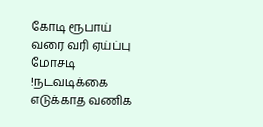கோடி ரூபாய் வரை வரி ஏய்ப்பு மோசடி !நடவடிக்கை எடுக்காத வணிக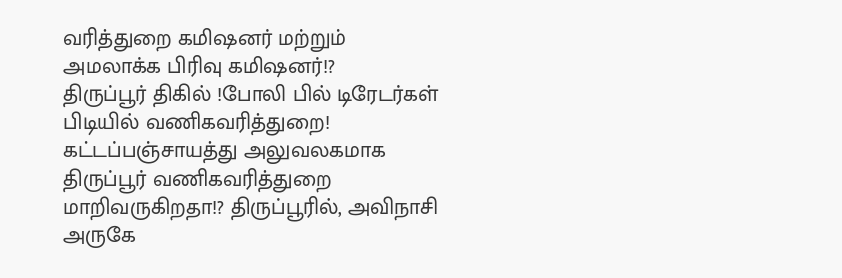வரித்துறை கமிஷனர் மற்றும் அமலாக்க பிரிவு கமிஷனர்!?
திருப்பூர் திகில் !போலி பில் டிரேடர்கள் பிடியில் வணிகவரித்துறை! கட்டப்பஞ்சாயத்து அலுவலகமாக திருப்பூர் வணிகவரித்துறை மாறிவருகிறதா!? திருப்பூரில், அவிநாசி அருகே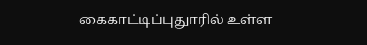கைகாட்டிப்புதுாரில் உள்ள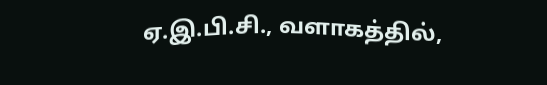ஏ.இ.பி.சி., வளாகத்தில்,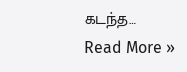கடந்த…
Read More »